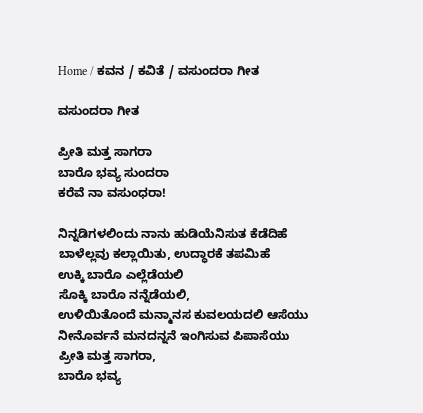Home / ಕವನ / ಕವಿತೆ / ವಸುಂದರಾ ಗೀತ

ವಸುಂದರಾ ಗೀತ

ಪ್ರೀತಿ ಮತ್ತ ಸಾಗರಾ
ಬಾರೊ ಭವ್ಯ ಸುಂದರಾ
ಕರೆವೆ ನಾ ವಸುಂಧರಾ!

ನಿನ್ನಡಿಗಳಲಿಂದು ನಾನು ಹುಡಿಯೆನಿಸುತ ಕೆಡೆದಿಹೆ
ಬಾಳೆಲ್ಲವು ಕಲ್ಲಾಯಿತು, ಉದ್ಧಾರಕೆ ತಪಮಿಹೆ
ಉಕ್ಕಿ ಬಾರೊ ಎಲ್ಲೆಡೆಯಲಿ
ಸೊಕ್ಕಿ ಬಾರೊ ನನ್ನೆಡೆಯಲಿ,
ಉಳಿಯಿತೊಂದೆ ಮನ್ಮಾನಸ ಕುವಲಯದಲಿ ಆಸೆಯು
ನೀನೊರ್ವನೆ ಮನದನ್ನನೆ ಇಂಗಿಸುವ ಪಿಪಾಸೆಯು
ಪ್ರೀತಿ ಮತ್ತ ಸಾಗರಾ,
ಬಾರೊ ಭವ್ಯ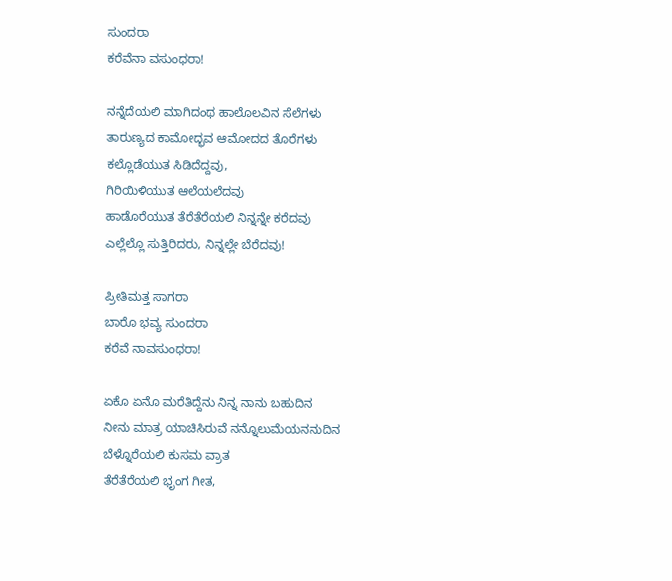ಸುಂದರಾ
ಕರೆವೆನಾ ವಸುಂಧರಾ!

ನನ್ನೆದೆಯಲಿ ಮಾಗಿದಂಥ ಹಾಲೊಲವಿನ ಸೆಲೆಗಳು
ತಾರುಣ್ಯದ ಕಾಮೋದ್ಭವ ಆಮೋದದ ತೊರೆಗಳು
ಕಲ್ಲೊಡೆಯುತ ಸಿಡಿದೆದ್ದವು,
ಗಿರಿಯಿಳಿಯುತ ಆಲೆಯಲೆದವು
ಹಾಡೊರೆಯುತ ತೆರೆತೆರೆಯಲಿ ನಿನ್ನನ್ನೇ ಕರೆದವು
ಎಲ್ಲೆಲ್ಲೊ ಸುತ್ತಿರಿದರು, ನಿನ್ನಲ್ಲೇ ಬೆರೆದವು!

ಪ್ರೀತಿಮತ್ತ ಸಾಗರಾ
ಬಾರೊ ಭವ್ಯ ಸುಂದರಾ
ಕರೆವೆ ನಾವಸುಂಧರಾ!

ಏಕೊ ಏನೊ ಮರೆತಿದ್ದೆನು ನಿನ್ನ ನಾನು ಬಹುದಿನ
ನೀನು ಮಾತ್ರ ಯಾಚಿಸಿರುವೆ ನನ್ನೊಲುಮೆಯನನುದಿನ
ಬೆಳ್ನೊರೆಯಲಿ ಕುಸಮ ವ್ರಾತ
ತೆರೆತೆರೆಯಲಿ ಭೃಂಗ ಗೀತ,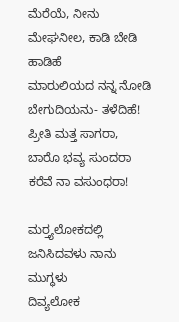ಮೆರೆಯೆ, ನೀನು ಮೇಘನೀಲ, ಕಾಡಿ ಬೇಡಿ ಹಾಡಿಹೆ
ಮಾರುಲಿಯದ ನನ್ನ ನೋಡಿ ಬೇಗುದಿಯನು- ತಳೆದಿಹೆ!
ಪ್ರೀತಿ ಮತ್ತ ಸಾಗರಾ,
ಬಾರೊ ಭವ್ಯ ಸುಂದರಾ
ಕರೆವೆ ನಾ ವಸುಂಧರಾ!

ಮರ್‍ತ್ಯಲೋಕದಲ್ಲಿ ಜನಿಸಿದವಳು ನಾನು ಮುಗ್ಧಳು
ದಿವ್ಯಲೋಕ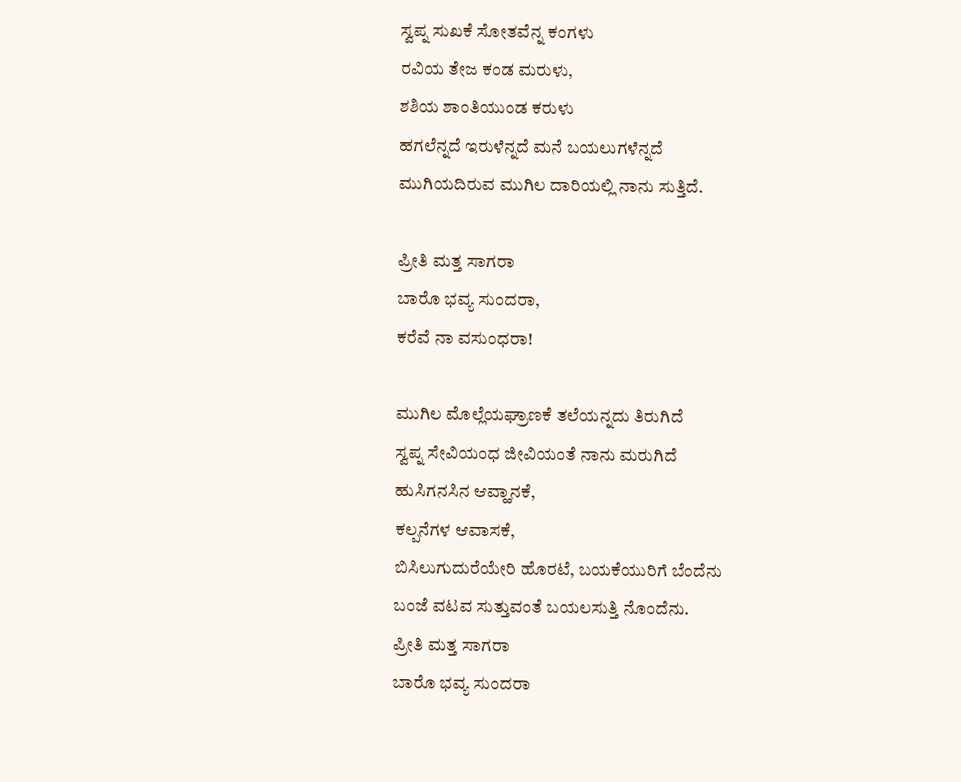ಸ್ವಪ್ನ ಸುಖಕೆ ಸೋತವೆನ್ನ ಕಂಗಳು
ರವಿಯ ತೇಜ ಕಂಡ ಮರುಳು,
ಶಶಿಯ ಶಾಂತಿಯುಂಡ ಕರುಳು
ಹಗಲೆನ್ನದೆ ಇರುಳೆನ್ನದೆ ಮನೆ ಬಯಲುಗಳೆನ್ನದೆ
ಮುಗಿಯದಿರುವ ಮುಗಿಲ ದಾರಿಯಲ್ಲಿ ನಾನು ಸುತ್ತಿದೆ.

ಪ್ರೀತಿ ಮತ್ತ ಸಾಗರಾ
ಬಾರೊ ಭವ್ಯ ಸುಂದರಾ,
ಕರೆವೆ ನಾ ವಸುಂಧರಾ!

ಮುಗಿಲ ಮೊಲ್ಲೆಯಘ್ರಾಣಕೆ ತಲೆಯನ್ನದು ತಿರುಗಿದೆ
ಸ್ವಪ್ನ ಸೇವಿಯಂಧ ಜೀವಿಯಂತೆ ನಾನು ಮರುಗಿದೆ
ಹುಸಿಗನಸಿನ ಆವ್ಹಾನಕೆ,
ಕಲ್ಪನೆಗಳ ಆವಾಸಕೆ,
ಬಿಸಿಲುಗುದುರೆಯೇರಿ ಹೊರಟೆ, ಬಯಕೆಯುರಿಗೆ ಬೆಂದೆನು
ಬಂಜೆ ವಟವ ಸುತ್ತುವಂತೆ ಬಯಲಸುತ್ತಿ ನೊಂದೆನು.
ಪ್ರೀತಿ ಮತ್ತ ಸಾಗರಾ
ಬಾರೊ ಭವ್ಯ ಸುಂದರಾ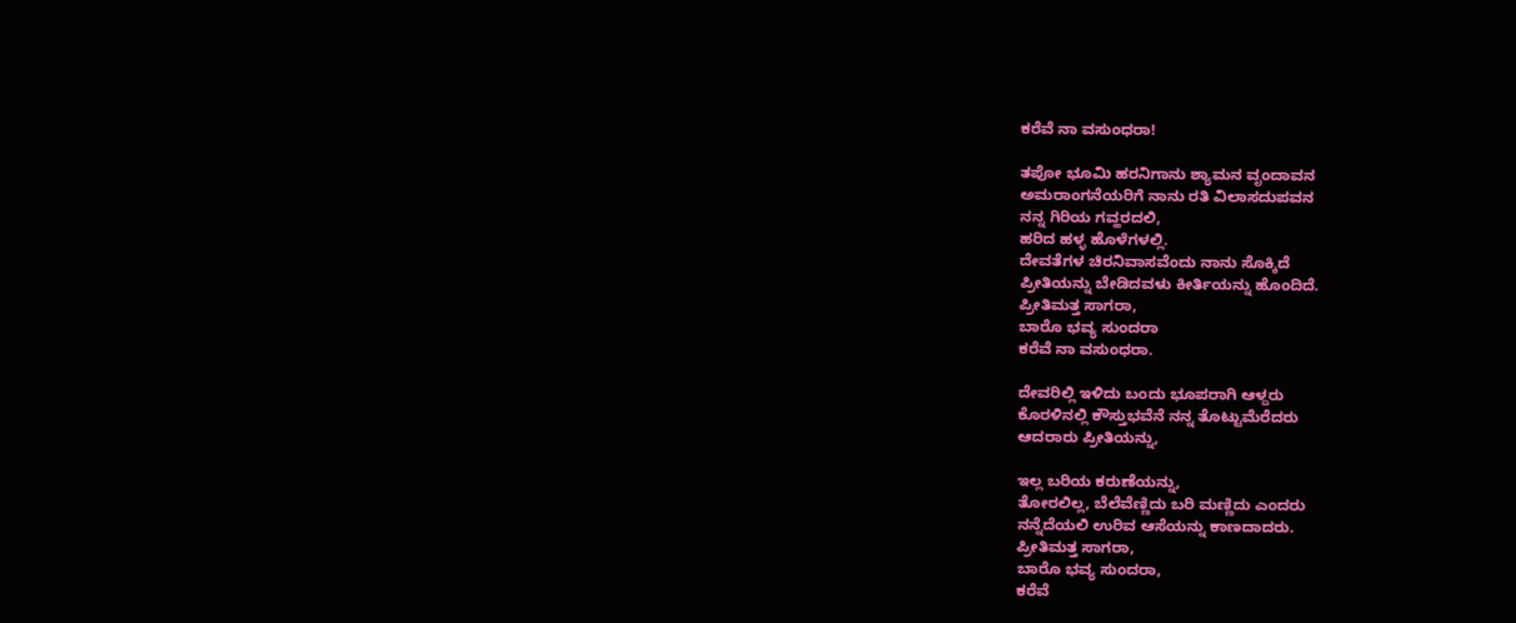ಕರೆವೆ ನಾ ವಸುಂಧರಾ!

ತಪೋ ಭೂಮಿ ಹರನಿಗಾನು ಶ್ಯಾಮನ ವೃಂದಾವನ
ಅಮರಾಂಗನೆಯರಿಗೆ ನಾನು ರತಿ ವಿಲಾಸದುಪವನ
ನನ್ನ ಗಿರಿಯ ಗವ್ಹರದಲಿ,
ಹರಿದ ಹಳ್ಳ ಹೊಳೆಗಳಲ್ಲಿ.
ದೇವತೆಗಳ ಚಿರನಿವಾಸವೆಂದು ನಾನು ಸೊಕ್ಕಿದೆ
ಪ್ರೀತಿಯನ್ನು ಬೇಡಿದವಳು ಕೀರ್ತಿಯನ್ನು ಹೊಂದಿದೆ.
ಪ್ರೀತಿಮತ್ತ ಸಾಗರಾ,
ಬಾರೊ ಭವ್ಯ ಸುಂದರಾ
ಕರೆವೆ ನಾ ವಸುಂಧರಾ.

ದೇವರಿಲ್ಲಿ ಇಳಿದು ಬಂದು ಭೂಪರಾಗಿ ಆಳ್ದರು
ಕೊರಳಿನಲ್ಲಿ ಕೌಸ್ತುಭವೆನೆ ನನ್ನ ತೊಟ್ಟುಮೆರೆದರು
ಆದರಾರು ಪ್ರೀತಿಯನ್ನು,

ಇಲ್ಲ ಬರಿಯ ಕರುಣೆಯನ್ನು,
ತೋರಲಿಲ್ಲ, ಬೆಲೆವೆಣ್ಣಿದು ಬರಿ ಮಣ್ಣಿದು ಎಂದರು
ನನ್ನೆದೆಯಲಿ ಉರಿವ ಆಸೆಯನ್ನು ಕಾಣದಾದರು.
ಪ್ರೀತಿಮತ್ತ ಸಾಗರಾ,
ಬಾರೊ ಭವ್ಯ ಸುಂದರಾ,
ಕರೆವೆ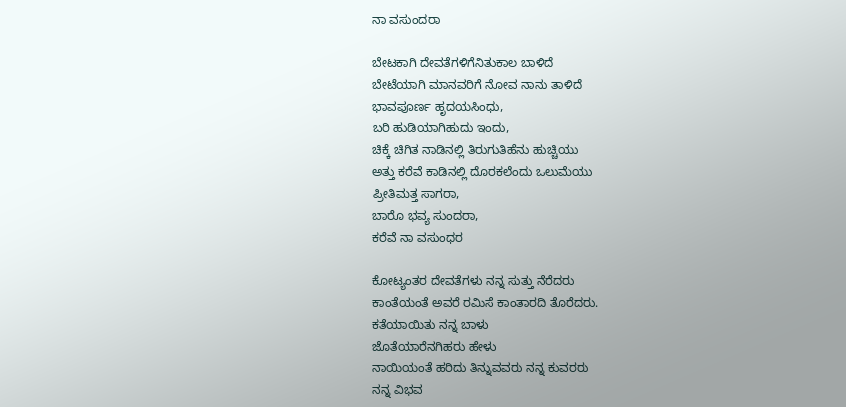ನಾ ವಸುಂದರಾ

ಬೇಟಕಾಗಿ ದೇವತೆಗಳಿಗೆನಿತುಕಾಲ ಬಾಳಿದೆ
ಬೇಟೆಯಾಗಿ ಮಾನವರಿಗೆ ನೋವ ನಾನು ತಾಳಿದೆ
ಭಾವಪೂರ್ಣ ಹೃದಯಸಿಂಧು,
ಬರಿ ಹುಡಿಯಾಗಿಹುದು ಇಂದು,
ಚಿಕ್ಕೆ ಚಿಗಿತ ನಾಡಿನಲ್ಲಿ ತಿರುಗುತಿಹೆನು ಹುಚ್ಚಿಯು
ಅತ್ತು ಕರೆವೆ ಕಾಡಿನಲ್ಲಿ ದೊರಕಲೆಂದು ಒಲುಮೆಯು
ಪ್ರೀತಿಮತ್ತ ಸಾಗರಾ,
ಬಾರೊ ಭವ್ಯ ಸುಂದರಾ,
ಕರೆವೆ ನಾ ವಸುಂಧರ

ಕೋಟ್ಯಂತರ ದೇವತೆಗಳು ನನ್ನ ಸುತ್ತು ನೆರೆದರು
ಕಾಂತೆಯಂತೆ ಅವರೆ ರಮಿಸೆ ಕಾಂತಾರದಿ ತೊರೆದರು.
ಕತೆಯಾಯಿತು ನನ್ನ ಬಾಳು
ಜೊತೆಯಾರೆನಗಿಹರು ಹೇಳು
ನಾಯಿಯಂತೆ ಹರಿದು ತಿನ್ನುವವರು ನನ್ನ ಕುವರರು
ನನ್ನ ವಿಭವ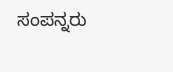ಸಂಪನ್ನರು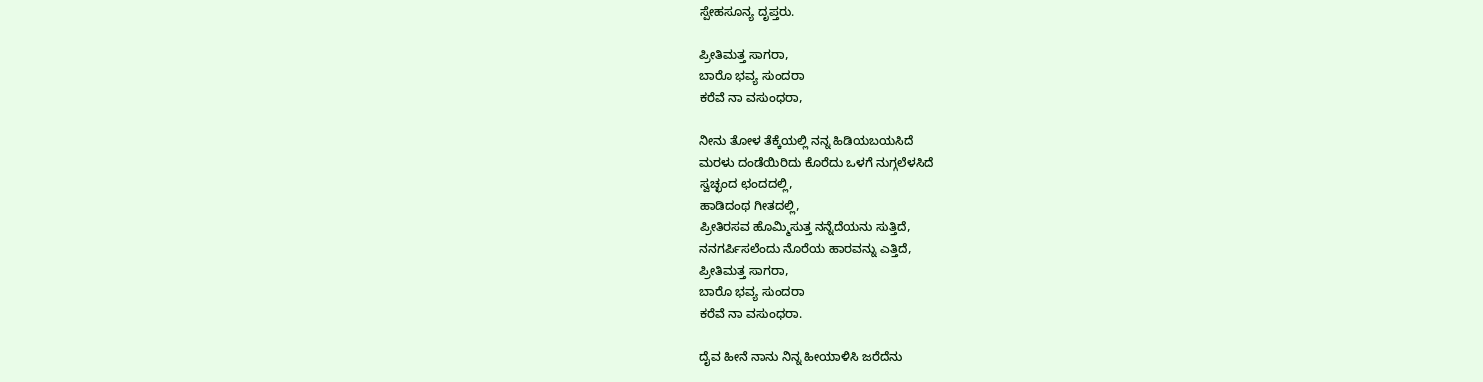ಸ್ಪೇಹಸೂನ್ಯ ದೃಪ್ತರು.

ಪ್ರೀತಿಮತ್ತ ಸಾಗರಾ,
ಬಾರೊ ಭವ್ಯ ಸುಂದರಾ
ಕರೆವೆ ನಾ ವಸುಂಧರಾ,

ನೀನು ತೋಳ ತೆಕ್ಕೆಯಲ್ಲಿ ನನ್ನ ಹಿಡಿಯಬಯಸಿದೆ
ಮರಳು ದಂಡೆಯಿರಿದು ಕೊರೆದು ಒಳಗೆ ನುಗ್ಗಲೆಳಸಿದೆ
ಸ್ವಚ್ಛಂದ ಛಂದದಲ್ಲಿ,
ಹಾಡಿದಂಥ ಗೀತದಲ್ಲಿ,
ಪ್ರೀತಿರಸವ ಹೊಮ್ಮಿಸುತ್ತ ನನ್ನೆದೆಯನು ಸುತ್ತಿದೆ,
ನನಗರ್ಪಿಸಲೆಂದು ನೊರೆಯ ಹಾರವನ್ನು ಎತ್ತಿದೆ,
ಪ್ರೀತಿಮತ್ತ ಸಾಗರಾ,
ಬಾರೊ ಭವ್ಯ ಸುಂದರಾ
ಕರೆವೆ ನಾ ವಸುಂಧರಾ.

ದೈವ ಹೀನೆ ನಾನು ನಿನ್ನ ಹೀಯಾಳಿಸಿ ಜರೆದೆನು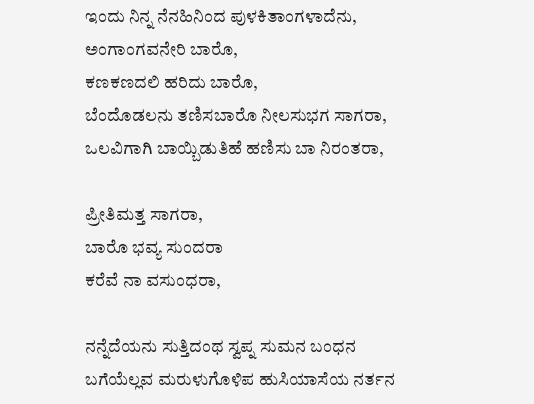ಇಂದು ನಿನ್ನ ನೆನಹಿನಿಂದ ಪುಳಕಿತಾಂಗಳಾದೆನು,
ಅಂಗಾಂಗವನೇರಿ ಬಾರೊ,
ಕಣಕಣದಲಿ ಹರಿದು ಬಾರೊ,
ಬೆಂದೊಡಲನು ತಣಿಸಬಾರೊ ನೀಲಸುಭಗ ಸಾಗರಾ,
ಒಲವಿಗಾಗಿ ಬಾಯ್ಬಿಡುತಿಹೆ ಹಣಿಸು ಬಾ ನಿರಂತರಾ,

ಪ್ರೀತಿಮತ್ತ ಸಾಗರಾ,
ಬಾರೊ ಭವ್ಯ ಸುಂದರಾ
ಕರೆವೆ ನಾ ವಸುಂಧರಾ,

ನನ್ನೆದೆಯನು ಸುತ್ತಿದಂಥ ಸ್ವಪ್ನ ಸುಮನ ಬಂಧನ
ಬಗೆಯೆಲ್ಲವ ಮರುಳುಗೊಳಿಪ ಹುಸಿಯಾಸೆಯ ನರ್ತನ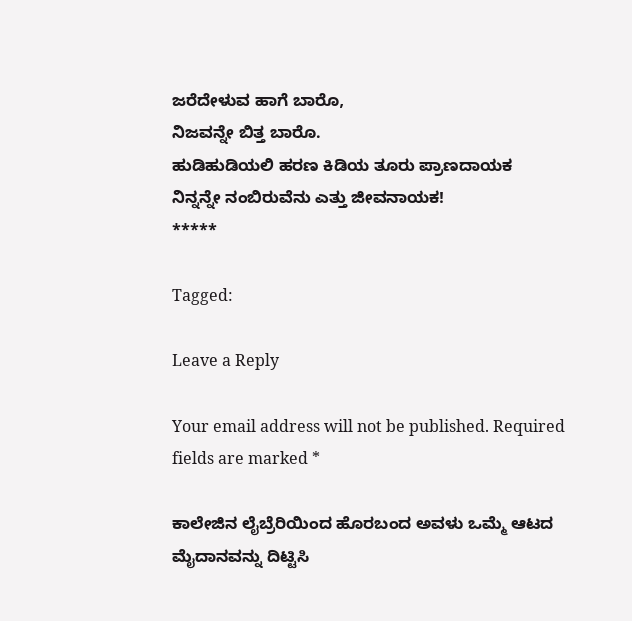ಜರೆದೇಳುವ ಹಾಗೆ ಬಾರೊ,
ನಿಜವನ್ನೇ ಬಿತ್ತ ಬಾರೊ.
ಹುಡಿಹುಡಿಯಲಿ ಹರಣ ಕಿಡಿಯ ತೂರು ಪ್ರಾಣದಾಯಕ
ನಿನ್ನನ್ನೇ ನಂಬಿರುವೆನು ಎತ್ತು ಜೀವನಾಯಕ!
*****

Tagged:

Leave a Reply

Your email address will not be published. Required fields are marked *

ಕಾಲೇಜಿನ ಲೈಬ್ರೆರಿಯಿಂದ ಹೊರಬಂದ ಅವಳು ಒಮ್ಮೆ ಆಟದ ಮೈದಾನವನ್ನು ದಿಟ್ಟಿಸಿ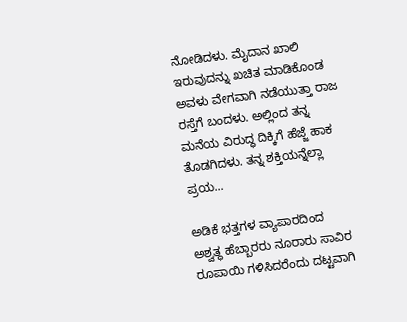ನೋಡಿದಳು. ಮೈದಾನ ಖಾಲಿ ಇರುವುದನ್ನು ಖಚಿತ ಮಾಡಿಕೊಂಡ ಅವಳು ವೇಗವಾಗಿ ನಡೆಯುತ್ತಾ ರಾಜ ರಸ್ತೆಗೆ ಬಂದಳು. ಅಲ್ಲಿಂದ ತನ್ನ ಮನೆಯ ವಿರುದ್ಧ ದಿಕ್ಕಿಗೆ ಹೆಜ್ಜೆ ಹಾಕ ತೊಡಗಿದಳು. ತನ್ನ ಶಕ್ತಿಯನ್ನೆಲ್ಲಾ ಪ್ರಯ...

ಅಡಿಕೆ ಭತ್ತಗಳ ವ್ಯಾಪಾರದಿಂದ ಅಶ್ವತ್ಥ ಹೆಬ್ಬಾರರು ನೂರಾರು ಸಾವಿರ ರೂಪಾಯಿ ಗಳಿಸಿದರೆಂದು ದಟ್ಟವಾಗಿ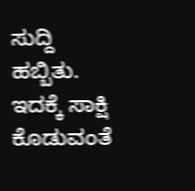ಸುದ್ದಿ ಹಬ್ಬಿತು. ಇದಕ್ಕೆ ಸಾಕ್ಷಿ ಕೊಡುವಂತೆ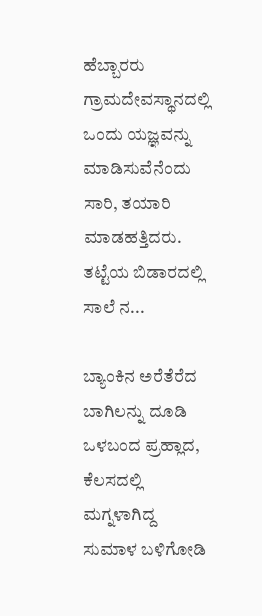ಹೆಬ್ಬಾರರು ಗ್ರಾಮದೇವಸ್ಥಾನದಲ್ಲಿ ಒಂದು ಯಜ್ಞವನ್ನು ಮಾಡಿಸುವೆನೆಂದು ಸಾರಿ, ತಯಾರಿ ಮಾಡಹತ್ತಿದರು. ತಟ್ಟೆಯ ಬಿಡಾರದಲ್ಲಿ ಸಾಲೆ ನ...

ಬ್ಯಾಂಕಿನ ಅರೆತೆರೆದ ಬಾಗಿಲನ್ನು ದೂಡಿ ಒಳಬಂದ ಪ್ರಹ್ಲಾದ, ಕೆಲಸದಲ್ಲಿ ಮಗ್ನಳಾಗಿದ್ದ ಸುಮಾಳ ಬಳಿಗೋಡಿ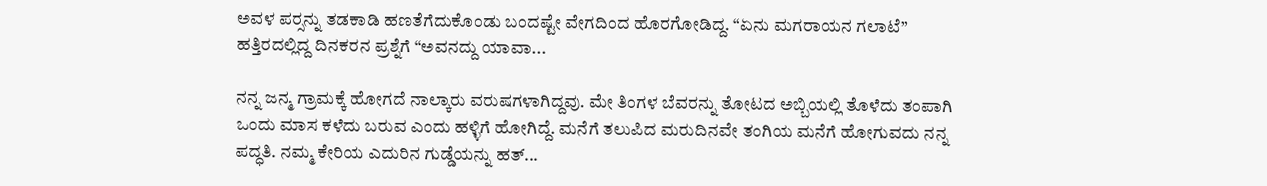ಅವಳ ಪರ್‍ಸನ್ನು ತಡಕಾಡಿ ಹಣತೆಗೆದುಕೊಂಡು ಬಂದಷ್ಟೇ ವೇಗದಿಂದ ಹೊರಗೋಡಿದ್ದ. “ಏನು ಮಗರಾಯನ ಗಲಾಟೆ” ಹತ್ತಿರದಲ್ಲಿದ್ದ ದಿನಕರನ ಪ್ರಶ್ನೆಗೆ “ಅವನದ್ದು ಯಾವಾ...

ನನ್ನ ಜನ್ಮ ಗ್ರಾಮಕ್ಕೆ ಹೋಗದೆ ನಾಲ್ಕಾರು ವರುಷಗಳಾಗಿದ್ದವು. ಮೇ ತಿಂಗಳ ಬೆವರನ್ನು ತೋಟದ ಅಬ್ಬಿಯಲ್ಲಿ ತೊಳೆದು ತಂಪಾಗಿ ಒಂದು ಮಾಸ ಕಳೆದು ಬರುವ ಎಂದು ಹಳ್ಳಿಗೆ ಹೋಗಿದ್ದೆ. ಮನೆಗೆ ತಲುಪಿದ ಮರುದಿನವೇ ತಂಗಿಯ ಮನೆಗೆ ಹೋಗುವದು ನನ್ನ ಪದ್ಧತಿ. ನಮ್ಮ ಕೇರಿಯ ಎದುರಿನ ಗುಡ್ಡೆಯನ್ನು ಹತ್...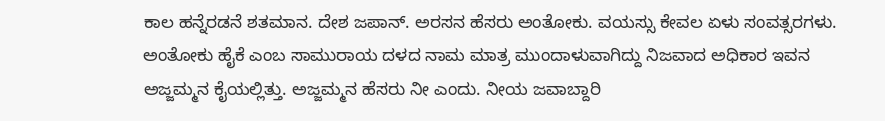ಕಾಲ ಹನ್ನೆರಡನೆ ಶತಮಾನ. ದೇಶ ಜಪಾನ್. ಅರಸನ ಹೆಸರು ಅಂತೋಕು. ವಯಸ್ಸು ಕೇವಲ ಏಳು ಸಂವತ್ಸರಗಳು. ಅಂತೋಕು ಹೈಕೆ ಎಂಬ ಸಾಮುರಾಯ ದಳದ ನಾಮ ಮಾತ್ರ ಮುಂದಾಳುವಾಗಿದ್ದು ನಿಜವಾದ ಅಧಿಕಾರ ಇವನ ಅಜ್ಜಮ್ಮನ ಕೈಯಲ್ಲಿತ್ತು. ಅಜ್ಜಮ್ಮನ ಹೆಸರು ನೀ ಎಂದು. ನೀಯ ಜವಾಬ್ದಾರಿ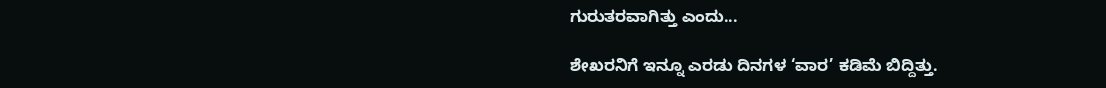ಗುರುತರವಾಗಿತ್ತು ಎಂದು...

ಶೇಖರನಿಗೆ ಇನ್ನೂ ಎರಡು ದಿನಗಳ ‘ವಾರ’ ಕಡಿಮೆ ಬಿದ್ದಿತ್ತು.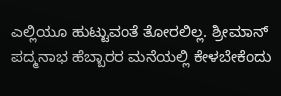ಎಲ್ಲಿಯೂ ಹುಟ್ಟುವಂತೆ ತೋರಲಿಲ್ಲ. ಶ್ರೀಮಾನ್ ಪದ್ಮನಾಭ ಹೆಬ್ಬಾರರ ಮನೆಯಲ್ಲಿ ಕೇಳಬೇಕೆಂದು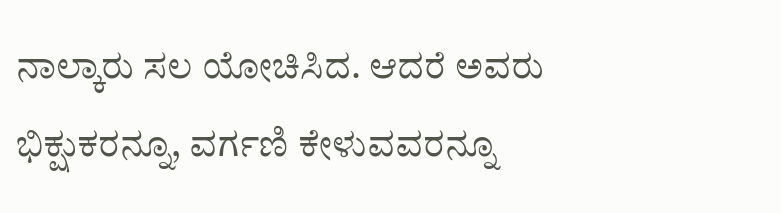ನಾಲ್ಕಾರು ಸಲ ಯೋಚಿಸಿದ. ಆದರೆ ಅವರು ಭಿಕ್ಷುಕರನ್ನೂ, ವರ್ಗಣಿ ಕೇಳುವವರನ್ನೂ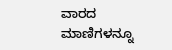ವಾರದ ಮಾಣಿಗಳನ್ನೂ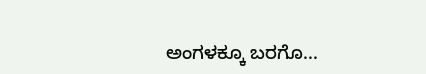ಅಂಗಳಕ್ಕೂ ಬರಗೊ...